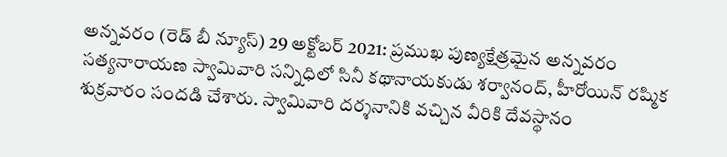అన్నవరం (రెడ్ బీ న్యూస్) 29 అక్టోబర్ 2021: ప్రముఖ పుణ్యక్షేత్రమైన అన్నవరం సత్యనారాయణ స్వామివారి సన్నిధిలో సినీ కథానాయకుడు శర్వానంద్, హీరోయిన్ రష్మిక శుక్రవారం సందడి చేశారు. స్వామివారి దర్శనానికి వచ్చిన వీరికి దేవస్థానం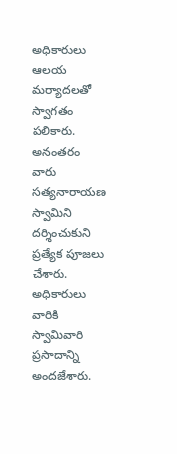అధికారులు ఆలయ మర్యాదలతో స్వాగతం పలికారు. అనంతరం వారు సత్యనారాయణ స్వామిని దర్శించుకుని ప్రత్యేక పూజలు చేశారు. అధికారులు వారికి స్వామివారి ప్రసాదాన్ని అందజేశారు.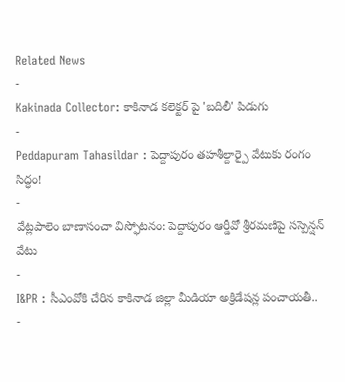Related News
-
Kakinada Collector: కాకినాడ కలెక్టర్ పై 'బదిలీ' పిడుగు
-
Peddapuram Tahasildar : పెద్దాపురం తహశీల్దార్పై వేటుకు రంగం సిద్ధం!
-
వేట్లపాలెం బాణాసంచా విస్ఫోటనం: పెద్దాపురం ఆర్డీవో శ్రీరమణిపై సస్పెన్షన్ వేటు
-
I&PR : సీఎంవోకి చేరిన కాకినాడ జిల్లా మీడియా అక్రిడేషన్ల పంచాయతీ..
-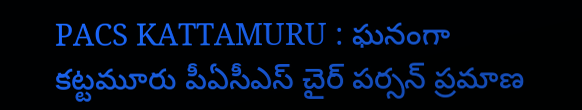PACS KATTAMURU : ఘనంగా కట్టమూరు పీఏసీఎస్ చైర్ పర్సన్ ప్రమాణ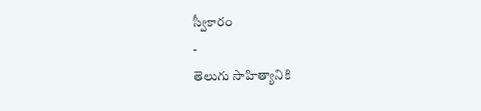స్వీకారం
-
తెలుగు సాహిత్యానికి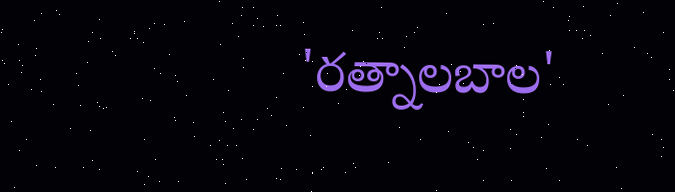'రత్నాలబాల'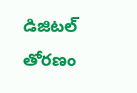డిజిటల్ తోరణం